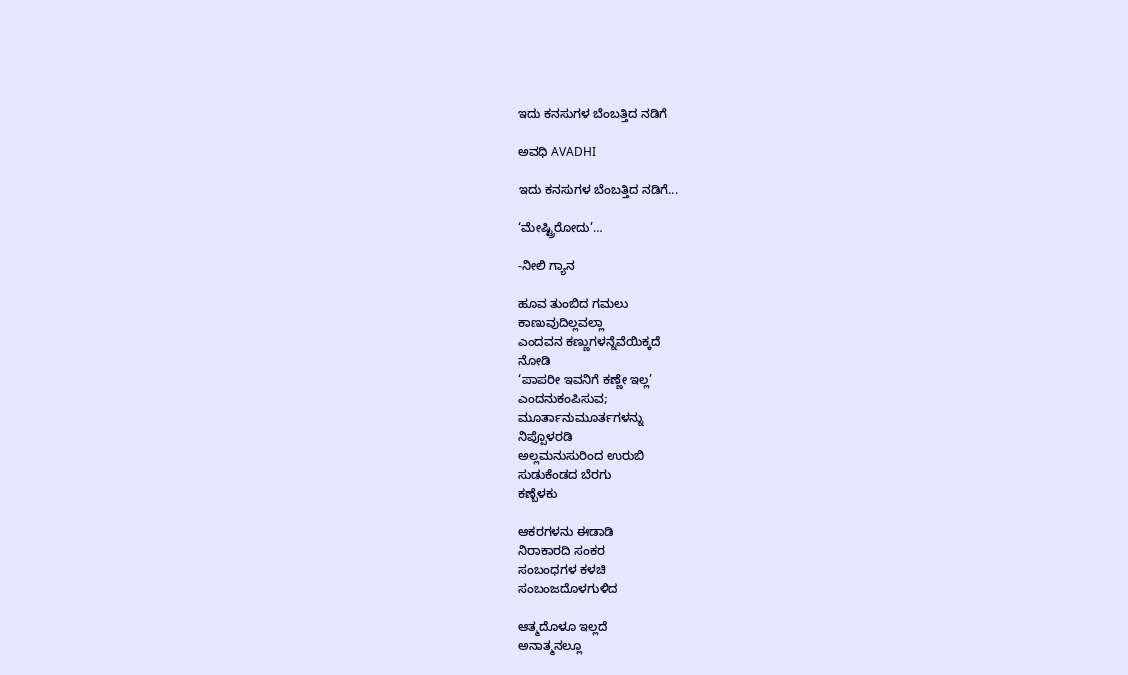ಇದು ಕನಸುಗಳ ಬೆಂಬತ್ತಿದ ನಡಿಗೆ‍

ಅವಧಿ AVADHI

ಇದು ಕನಸುಗಳ ಬೆಂಬತ್ತಿದ ನಡಿಗೆ...

‘ಮೇಷ್ಟ್ರಿರೋದು’…

-ನೀಲಿ ಗ್ಯಾನ

ಹೂವ ತುಂಬಿದ ಗಮಲು
ಕಾಣುವುದಿಲ್ಲವಲ್ಲಾ
ಎಂದವನ ಕಣ್ಣುಗಳನ್ನೆವೆಯಿಕ್ಕದೆ
ನೋಡಿ
‘ಪಾಪರೀ ಇವನಿಗೆ ಕಣ್ಣೇ ಇಲ್ಲ’
ಎಂದನುಕಂಪಿಸುವ;
ಮೂರ್ತಾನುಮೂರ್ತಗಳನ್ನು
ನಿಪ್ಪೊಳರಡಿ
ಅಲ್ಲಮನುಸುರಿಂದ ಉರುಬಿ
ಸುಡುಕೆಂಡದ ಬೆರಗು
ಕಣ್ಬೆಳಕು

ಆಕರಗಳನು ಈಡಾಡಿ
ನಿರಾಕಾರದಿ ಸಂಕರ
ಸಂಬಂಧಗಳ ಕಳಚಿ
ಸಂಬಂಜದೊಳಗುಳಿದ

ಆತ್ಮದೊಳೂ ಇಲ್ಲದೆ
ಅನಾತ್ಮನಲ್ಲೂ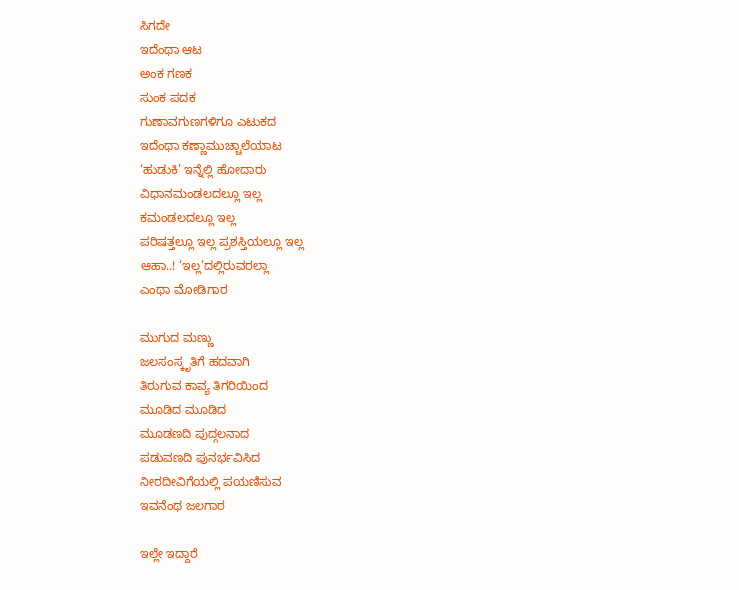ಸಿಗದೇ
ಇದೆಂಥಾ ಆಟ
ಅಂಕ ಗಣಕ
ಸುಂಕ ಪದಕ
ಗುಣಾವಗುಣಗಳಿಗೂ ಎಟುಕದ
ಇದೆಂಥಾ ಕಣ್ಣಾಮುಚ್ಚಾಲೆಯಾಟ
‘ಹುಡುಕಿ’ ಇನ್ನೆಲ್ಲಿ ಹೋದಾರು
ವಿಧಾನಮಂಡಲದಲ್ಲೂ ಇಲ್ಲ
ಕಮಂಡಲದಲ್ಲೂ ಇಲ್ಲ
ಪರಿಷತ್ತಲ್ಲೂ ಇಲ್ಲ ಪ್ರಶಸ್ತಿಯಲ್ಲೂ ಇಲ್ಲ
ಆಹಾ..! ‘ಇಲ್ಲ’ದಲ್ಲಿರುವರಲ್ಲಾ
ಎಂಥಾ ಮೋಡಿಗಾರ

ಮುಗುದ ಮಣ್ಣು
ಜಲಸಂಸ್ಕೃತಿಗೆ ಹದವಾಗಿ
ತಿರುಗುವ ಕಾವ್ಯ ತಿಗರಿಯಿಂದ
ಮೂಡಿದ ಮೂಡಿದ
ಮೂಡಣದಿ ಪುದ್ಗಲನಾದ
ಪಡುವಣದಿ ಪುನರ್ಭವಿಸಿದ
ನೀರದೀವಿಗೆಯಲ್ಲಿ ಪಯಣಿಸುವ
ಇವನೆಂಥ ಜಲಗಾರ

ಇಲ್ಲೇ ಇದ್ದಾರೆ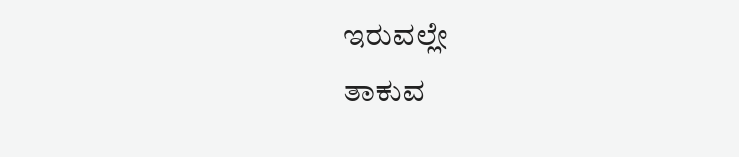ಇರುವಲ್ಲೇ
ತಾಕುವ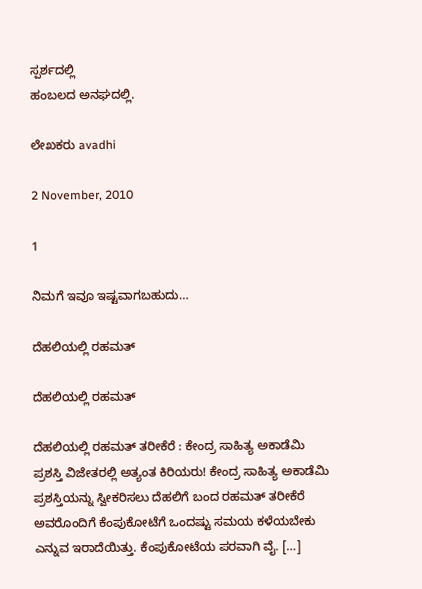ಸ್ಪರ್ಶದಲ್ಲಿ
ಹಂಬಲದ ಅನಘದಲ್ಲಿ.

ಲೇಖಕರು avadhi

2 November, 2010

1

ನಿಮಗೆ ಇವೂ ಇಷ್ಟವಾಗಬಹುದು…

ದೆಹಲಿಯಲ್ಲಿ ರಹಮತ್

ದೆಹಲಿಯಲ್ಲಿ ರಹಮತ್

ದೆಹಲಿಯಲ್ಲಿ ರಹಮತ್ ತರೀಕೆರೆ : ಕೇಂದ್ರ ಸಾಹಿತ್ಯ ಅಕಾಡೆಮಿ ಪ್ರಶಸ್ತಿ ವಿಜೇತರಲ್ಲಿ ಅತ್ಯಂತ ಕಿರಿಯರು! ಕೇಂದ್ರ ಸಾಹಿತ್ಯ ಅಕಾಡೆಮಿ ಪ್ರಶಸ್ತಿಯನ್ನು ಸ್ವೀಕರಿಸಲು ದೆಹಲಿಗೆ ಬಂದ ರಹಮತ್ ತರೀಕೆರೆ ಅವರೊಂದಿಗೆ ಕೆಂಪುಕೋಟೆಗೆ ಒಂದಷ್ಟು ಸಮಯ ಕಳೆಯಬೇಕು ಎನ್ನುವ ಇರಾದೆಯಿತ್ತು. ಕೆಂಪುಕೋಟೆಯ ಪರವಾಗಿ ವೈ. […]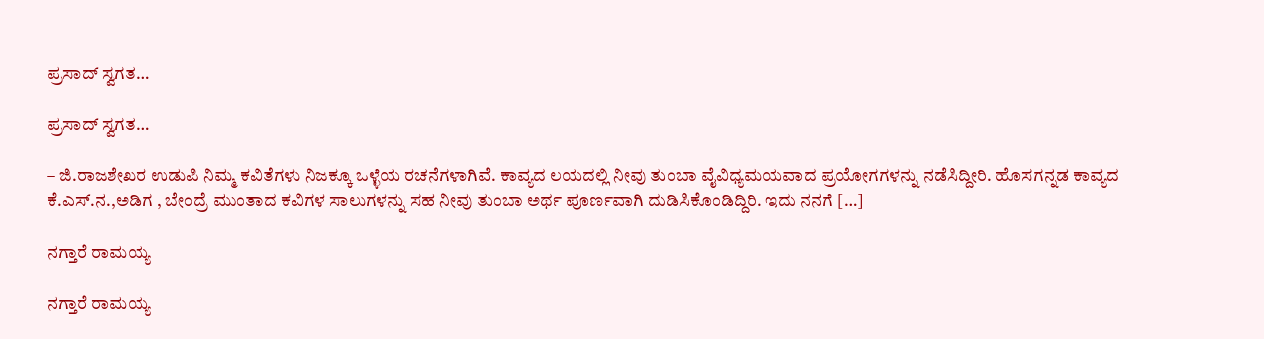ಪ್ರಸಾದ್ ಸ್ವಗತ…

ಪ್ರಸಾದ್ ಸ್ವಗತ…

– ಜಿ.ರಾಜಶೇಖರ ಉಡುಪಿ ನಿಮ್ಮ ಕವಿತೆಗಳು ನಿಜಕ್ಕೂ ಒಳ್ಳೆಯ ರಚನೆಗಳಾಗಿವೆ. ಕಾವ್ಯದ ಲಯದಲ್ಲಿ ನೀವು ತುಂಬಾ ವೈವಿಧ್ಯಮಯವಾದ ಪ್ರಯೋಗಗಳನ್ನು ನಡೆಸಿದ್ದೀರಿ. ಹೊಸಗನ್ನಡ ಕಾವ್ಯದ ಕೆ.ಎಸ್.ನ.,ಅಡಿಗ , ಬೇಂದ್ರೆ ಮುಂತಾದ ಕವಿಗಳ ಸಾಲುಗಳನ್ನು ಸಹ ನೀವು ತುಂಬಾ ಅರ್ಥ ಪೂರ್ಣವಾಗಿ ದುಡಿಸಿಕೊಂಡಿದ್ದಿರಿ. ಇದು ನನಗೆ […]

ನಗ್ತಾರೆ ರಾಮಯ್ಯ

ನಗ್ತಾರೆ ರಾಮಯ್ಯ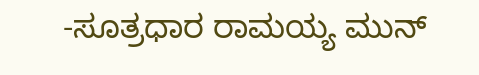-ಸೂತ್ರಧಾರ ರಾಮಯ್ಯ ಮುನ್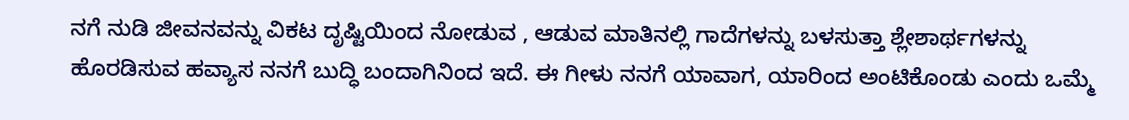ನಗೆ ನುಡಿ ಜೀವನವನ್ನು ವಿಕಟ ದೃಷ್ಟಿಯಿಂದ ನೋಡುವ , ಆಡುವ ಮಾತಿನಲ್ಲಿ ಗಾದೆಗಳನ್ನು ಬಳಸುತ್ತಾ ಶ್ಲೇಶಾರ್ಥಗಳನ್ನು ಹೊರಡಿಸುವ ಹವ್ಯಾಸ ನನಗೆ ಬುದ್ಧಿ ಬಂದಾಗಿನಿಂದ ಇದೆ. ಈ ಗೀಳು ನನಗೆ ಯಾವಾಗ, ಯಾರಿಂದ ಅಂಟಿಕೊಂಡು ಎಂದು ಒಮ್ಮೆ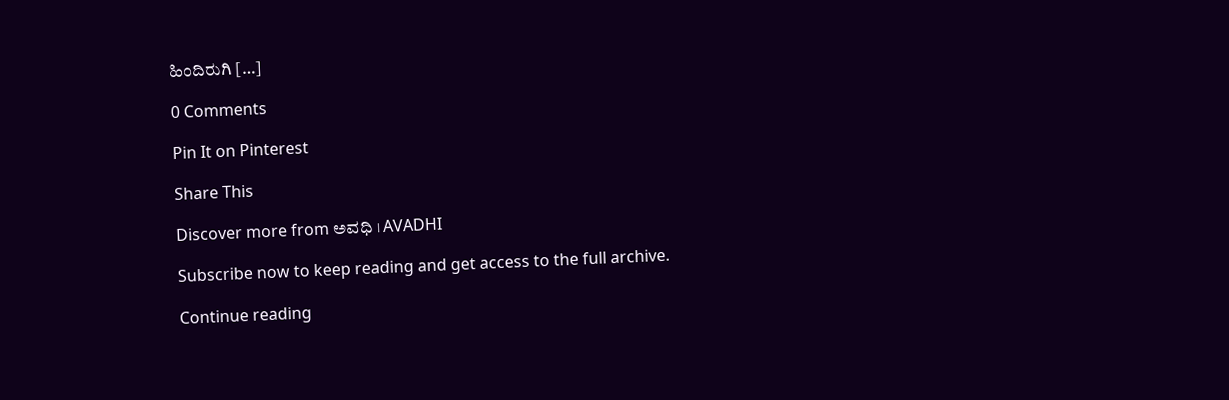ಹಿಂದಿರುಗಿ […]

0 Comments

Pin It on Pinterest

Share This

Discover more from ಅವಧಿ । AVADHI

Subscribe now to keep reading and get access to the full archive.

Continue reading